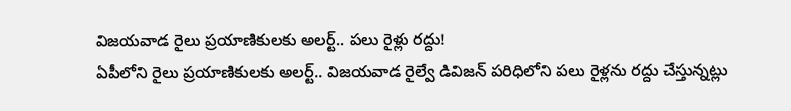విజయవాడ రైలు ప్రయాణికులకు అలర్ట్.. పలు రైళ్లు రద్దు!
ఏపీలోని రైలు ప్రయాణికులకు అలర్ట్.. విజయవాడ రైల్వే డివిజన్ పరిధిలోని పలు రైళ్లను రద్దు చేస్తున్నట్లు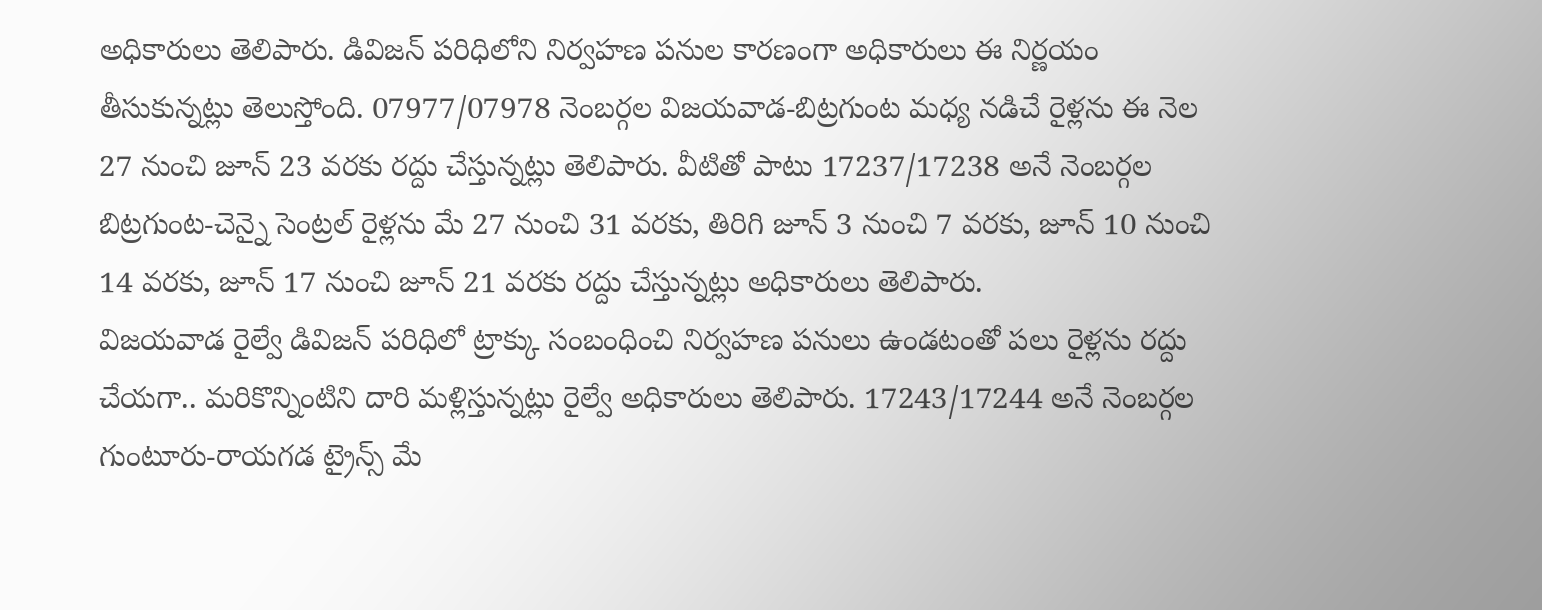అధికారులు తెలిపారు. డివిజన్ పరిధిలోని నిర్వహణ పనుల కారణంగా అధికారులు ఈ నిర్ణయం తీసుకున్నట్లు తెలుస్తోంది. 07977/07978 నెంబర్గల విజయవాడ-బిట్రగుంట మధ్య నడిచే రైళ్లను ఈ నెల 27 నుంచి జూన్ 23 వరకు రద్దు చేస్తున్నట్లు తెలిపారు. వీటితో పాటు 17237/17238 అనే నెంబర్గల బిట్రగుంట-చెన్నై సెంట్రల్ రైళ్లను మే 27 నుంచి 31 వరకు, తిరిగి జూన్ 3 నుంచి 7 వరకు, జూన్ 10 నుంచి 14 వరకు, జూన్ 17 నుంచి జూన్ 21 వరకు రద్దు చేస్తున్నట్లు అధికారులు తెలిపారు.
విజయవాడ రైల్వే డివిజన్ పరిధిలో ట్రాక్కు సంబంధించి నిర్వహణ పనులు ఉండటంతో పలు రైళ్లను రద్దు చేయగా.. మరికొన్నింటిని దారి మళ్లిస్తున్నట్లు రైల్వే అధికారులు తెలిపారు. 17243/17244 అనే నెంబర్గల గుంటూరు-రాయగడ ట్రైన్స్ మే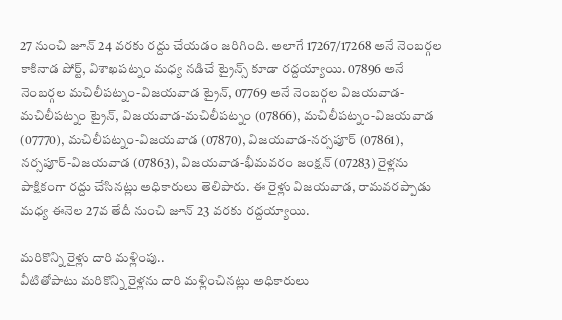27 నుంచి జూన్ 24 వరకు రద్దు చేయడం జరిగింది. అలాగే 17267/17268 అనే నెంబర్గల కాకినాడ పోర్ట్, విశాఖపట్నం మధ్య నడిచే ట్రైన్స్ కూడా రద్దయ్యాయి. 07896 అనే నెంబర్గల మచిలీపట్నం-విజయవాడ ట్రైన్, 07769 అనే నెంబర్గల విజయవాడ-మచిలీపట్నం ట్రైన్, విజయవాడ-మచిలీపట్నం (07866), మచిలీపట్నం-విజయవాడ (07770), మచిలీపట్నం-విజయవాడ (07870), విజయవాడ-నర్సపూర్ (07861), నర్సపూర్-విజయవాడ (07863), విజయవాడ-భీమవరం జంక్షన్ (07283) రైళ్లను పాక్షికంగా రద్దు చేసినట్లు అధికారులు తెలిపారు. ఈ రైళ్లు విజయవాడ, రామవరప్పాడు మధ్య ఈనెల 27వ తేదీ నుంచి జూన్ 23 వరకు రద్దయ్యాయి.

మరికొన్ని రైళ్లు దారి మళ్లింపు..
వీటితోపాటు మరికొన్ని రైళ్లను దారి మళ్లించినట్లు అధికారులు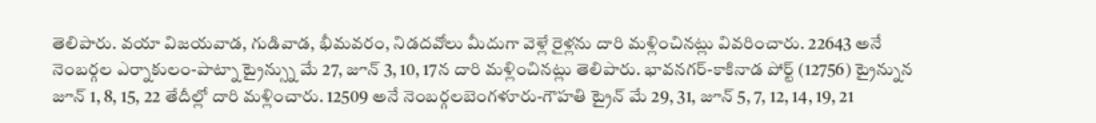తెలిపారు. వయా విజయవాడ, గుడివాడ, భీమవరం, నిడదవోలు మీదుగా వెళ్లే రైళ్లను దారి మళ్లించినట్లు వివరించారు. 22643 అనే నెంబర్గల ఎర్నాకులం-పాట్నా ట్రైన్స్ను మే 27, జూన్ 3, 10, 17న దారి మళ్లించినట్లు తెలిపారు. భావనగర్-కాకినాడ పోర్ట్ (12756) ట్రైన్నున జూన్ 1, 8, 15, 22 తేదీల్లో దారి మళ్లించారు. 12509 అనే నెంబర్గలబెంగళూరు-గౌహతి ట్రైన్ మే 29, 31, జూన్ 5, 7, 12, 14, 19, 21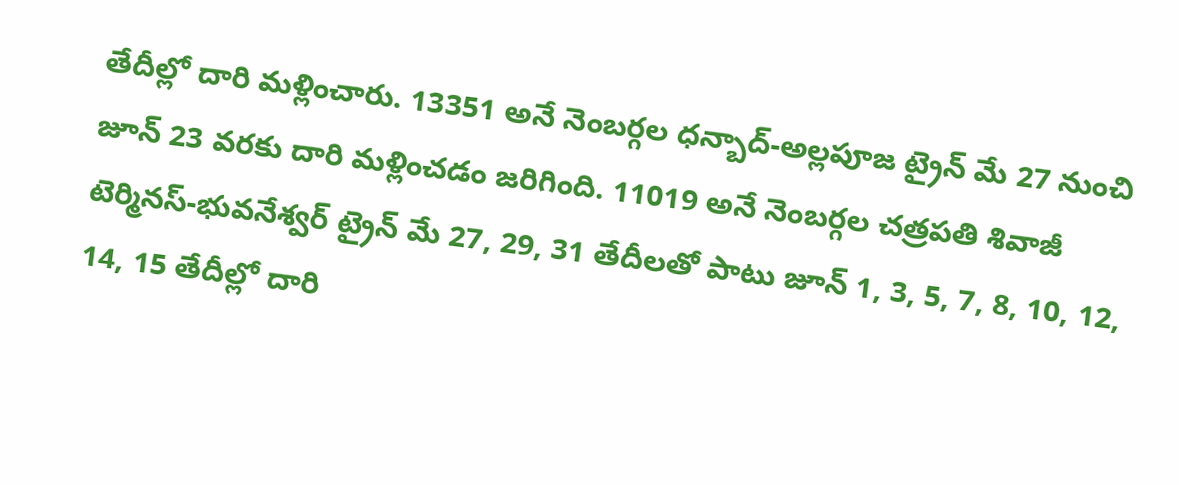తేదీల్లో దారి మళ్లించారు. 13351 అనే నెంబర్గల ధన్బాద్-అల్లపూజ ట్రైన్ మే 27 నుంచి జూన్ 23 వరకు దారి మళ్లించడం జరిగింది. 11019 అనే నెంబర్గల చత్రపతి శివాజీ టెర్మినస్-భువనేశ్వర్ ట్రైన్ మే 27, 29, 31 తేదీలతో పాటు జూన్ 1, 3, 5, 7, 8, 10, 12, 14, 15 తేదీల్లో దారి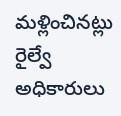మళ్లించినట్లు రైల్వే అధికారులు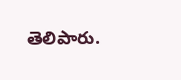తెలిపారు.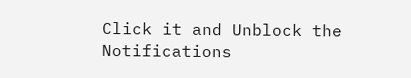Click it and Unblock the Notifications